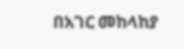በአገር መከላከያ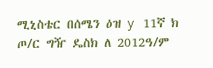ሚኒስቴር በሰሜን ዕዝ y 11ኛ ክ ጦ/ር ግዥ ዴስክ ለ 2012ዓ/ም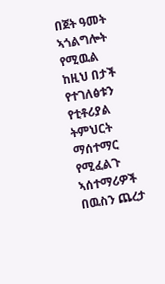በጀት ዓመት ኣጎልግሎት የሚዉል ከዚህ በታች የተገለፅቱን የቲቶሪያል ትምህርት ማሰተማር የሚፈልጉ ኣሰተማሪዎች በዉስን ጨረታ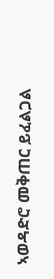ኣወዳድሮ መቅጠር ይፈልጋል